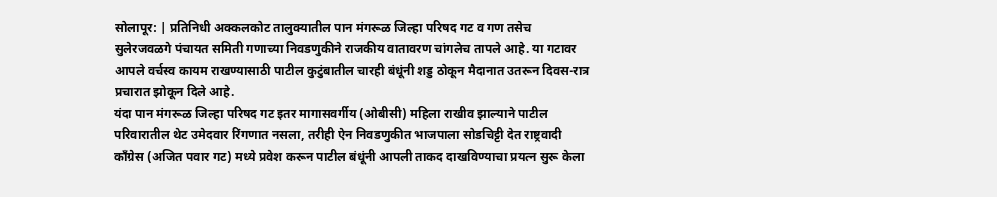सोलापूर: | प्रतिनिधी अक्कलकोट तालुक्यातील पान मंगरूळ जिल्हा परिषद गट व गण तसेच सुलेरजवळगे पंचायत समिती गणाच्या निवडणुकीने राजकीय वातावरण चांगलेच तापले आहे. या गटावर आपले वर्चस्व कायम राखण्यासाठी पाटील कुटुंबातील चारही बंधूंनी शड्ड ठोकून मैदानात उतरून दिवस-रात्र प्रचारात झोकून दिले आहे.
यंदा पान मंगरूळ जिल्हा परिषद गट इतर मागासवर्गीय (ओबीसी) महिला राखीव झाल्याने पाटील परिवारातील थेट उमेदवार रिंगणात नसला, तरीही ऐन निवडणुकीत भाजपाला सोडचिट्टी देत राष्ट्रवादी काँग्रेस (अजित पवार गट) मध्ये प्रवेश करून पाटील बंधूंनी आपली ताकद दाखविण्याचा प्रयत्न सुरू केला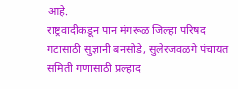आहे.
राष्ट्रवादीकडून पान मंगरूळ जिल्हा परिषद गटासाठी सुज्ञानी बनसोडे, सुलेरजवळगे पंचायत समिती गणासाठी प्रल्हाद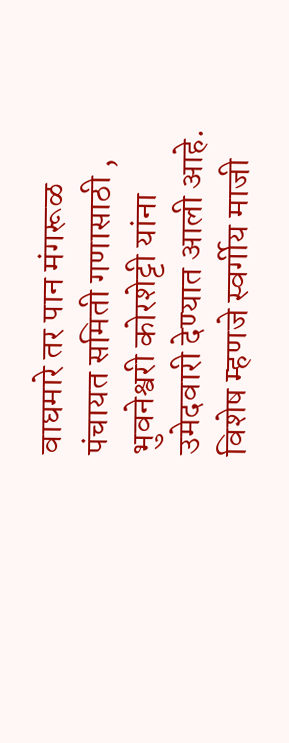वाघमारे तर पान मंगरूळ पंचायत समिती गणासाठी , भुवनेश्वरी कोरशेट्टी यांना उमेदवारी देण्यात आली आहे. विशेष म्हणजे स्वर्गीय माजी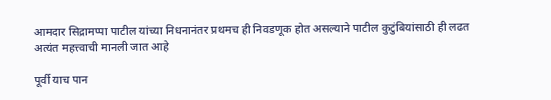आमदार सिद्रामप्पा पाटील यांच्या निधनानंतर प्रथमच ही निवडणूक होत असल्याने पाटील कुटुंबियांसाठी ही लढत अत्यंत महत्त्वाची मानली जात आहे

पूर्वी याच पान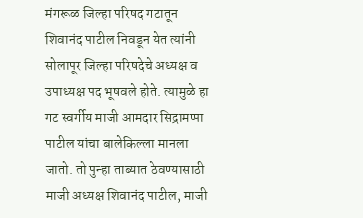मंगरूळ जिल्हा परिषद गटातून शिवानंद पाटील निवडून येत त्यांनी सोलापूर जिल्हा परिषदेचे अध्यक्ष व उपाध्यक्ष पद भूषवले होते. त्यामुळे हा गट स्वर्गीय माजी आमदार सिद्रामप्पा पाटील यांचा बालेकिल्ला मानला जातो. तो पुन्हा ताब्यात ठेवण्यासाठी माजी अध्यक्ष शिवानंद पाटील, माजी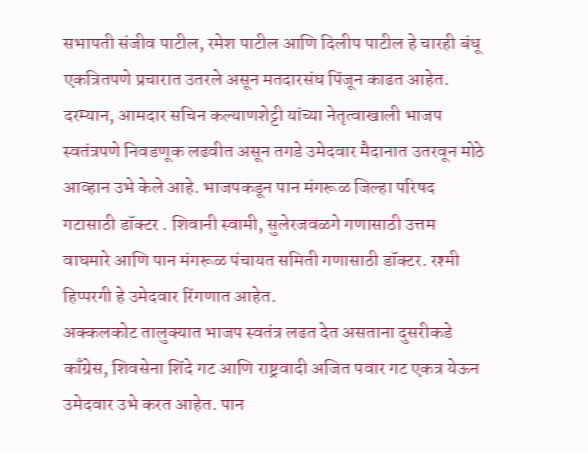सभापती संजीव पाटील, रमेश पाटील आणि दिलीप पाटील हे चारही बंधू एकत्रितपणे प्रचारात उतरले असून मतदारसंघ पिंजून काढत आहेत. दरम्यान, आमदार सचिन कल्याणशेट्टी यांच्या नेतृत्वाखाली भाजप स्वतंत्रपणे निवडणूक लढवीत असून तगडे उमेदवार मैदानात उतरवून मोठे आव्हान उभे केले आहे. भाजपकडून पान मंगरूळ जिल्हा परिषद गटासाठी डॉक्टर . शिवानी स्वामी, सुलेरजवळगे गणासाठी उत्तम वाघमारे आणि पान मंगरूळ पंचायत समिती गणासाठी डॉक्टर. रश्मी हिप्परगी हे उमेदवार रिंगणात आहेत.
अक्कलकोट तालुक्यात भाजप स्वतंत्र लढत देत असताना दुसरीकडे काँग्रेस, शिवसेना शिंदे गट आणि राष्ट्रवादी अजित पवार गट एकत्र येऊन उमेदवार उभे करत आहेत. पान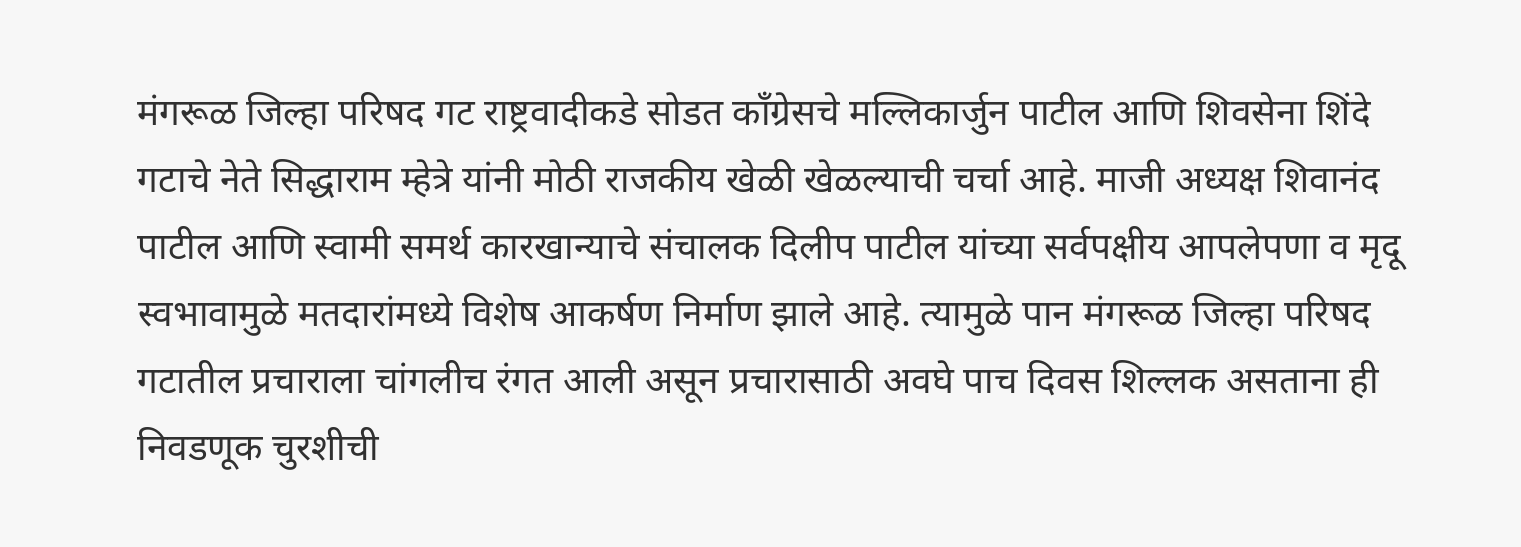मंगरूळ जिल्हा परिषद गट राष्ट्रवादीकडे सोडत काँग्रेसचे मल्लिकार्जुन पाटील आणि शिवसेना शिंदे गटाचे नेते सिद्धाराम म्हेत्रे यांनी मोठी राजकीय खेळी खेळल्याची चर्चा आहे. माजी अध्यक्ष शिवानंद पाटील आणि स्वामी समर्थ कारखान्याचे संचालक दिलीप पाटील यांच्या सर्वपक्षीय आपलेपणा व मृदू स्वभावामुळे मतदारांमध्ये विशेष आकर्षण निर्माण झाले आहे. त्यामुळे पान मंगरूळ जिल्हा परिषद गटातील प्रचाराला चांगलीच रंगत आली असून प्रचारासाठी अवघे पाच दिवस शिल्लक असताना ही निवडणूक चुरशीची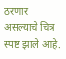ठरणार असल्याचे चित्र स्पष्ट झाले आहे.